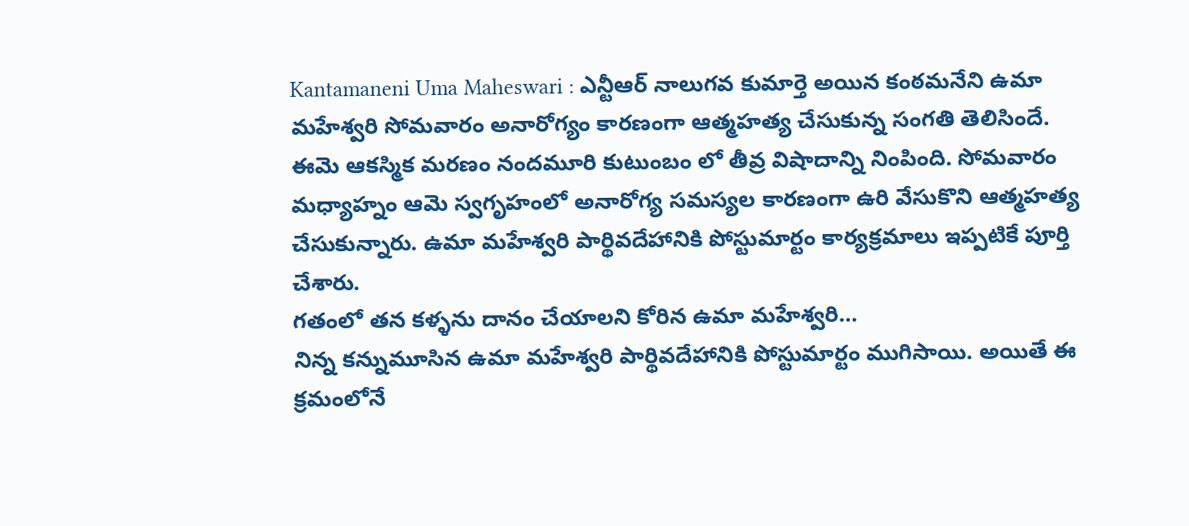Kantamaneni Uma Maheswari : ఎన్టీఆర్ నాలుగవ కుమార్తె అయిన కంఠమనేని ఉమా మహేశ్వరి సోమవారం అనారోగ్యం కారణంగా ఆత్మహత్య చేసుకున్న సంగతి తెలిసిందే. ఈమె ఆకస్మిక మరణం నందమూరి కుటుంబం లో తీవ్ర విషాదాన్ని నింపింది. సోమవారం మధ్యాహ్నం ఆమె స్వగృహంలో అనారోగ్య సమస్యల కారణంగా ఉరి వేసుకొని ఆత్మహత్య చేసుకున్నారు. ఉమా మహేశ్వరి పార్థివదేహానికి పోస్టుమార్టం కార్యక్రమాలు ఇప్పటికే పూర్తి చేశారు.
గతంలో తన కళ్ళను దానం చేయాలని కోరిన ఉమా మహేశ్వరి…
నిన్న కన్నుమూసిన ఉమా మహేశ్వరి పార్థివదేహానికి పోస్టుమార్టం ముగిసాయి. అయితే ఈ క్రమంలోనే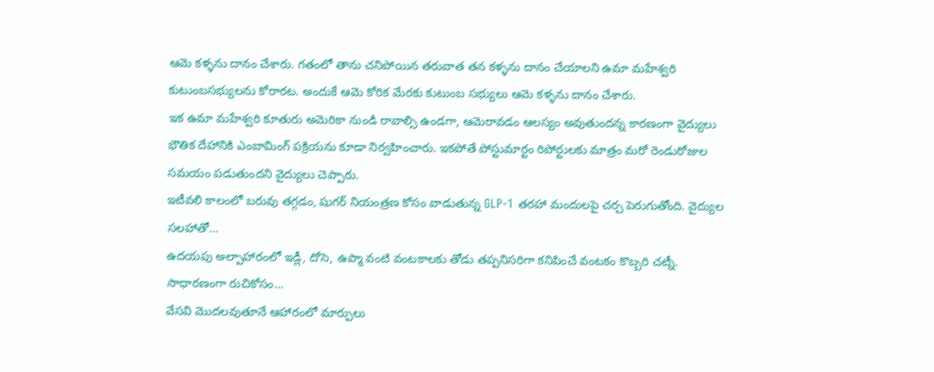ఆమె కళ్ళను దానం చేశారు. గతంలో తాను చనిపోయిన తరువాత తన కళ్ళను దానం చేయాలని ఉమా మహేశ్వరి కుటుంబసభ్యులను కోరారట. అందుకే ఆమె కోరిక మేరకు కుటుంబ సభ్యులు ఆమె కళ్ళను దానం చేశారు.
ఇక ఉమా మహేశ్వరి కూతురు అమెరికా నుండి రావాల్సి ఉండగా, ఆమెరావడం ఆలస్యం అవుతుందన్న కారణంగా వైద్యులు భౌతిక దేహానికి ఎంబామింగ్ పక్రియను కూడా నిర్వహించారు. ఇకపోతే పోస్టుమార్టం రిపోర్టులకు మాత్రం మరో రెండురోజుల సమయం పడుతుందని వైద్యులు చెప్పారు.
ఇటీవలి కాలంలో బరువు తగ్గడం, షుగర్ నియంత్రణ కోసం వాడుతున్న GLP-1 తరహా మందులపై చర్చ పెరుగుతోంది. వైద్యుల సలహాతో…
ఉదయపు అల్పాహారంలో ఇడ్లీ, దోసె, ఉప్మా వంటి వంటకాలకు తోడు తప్పనిసరిగా కనిపించే వంటకం కొబ్బరి చట్నీ. సాధారణంగా రుచికోసం…
వేసవి మొదలవుతూనే ఆహారంలో మార్పులు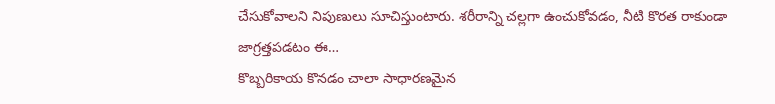చేసుకోవాలని నిపుణులు సూచిస్తుంటారు. శరీరాన్ని చల్లగా ఉంచుకోవడం, నీటి కొరత రాకుండా జాగ్రత్తపడటం ఈ…
కొబ్బరికాయ కొనడం చాలా సాధారణమైన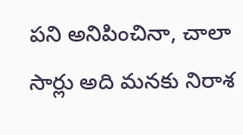పని అనిపించినా, చాలా సార్లు అది మనకు నిరాశ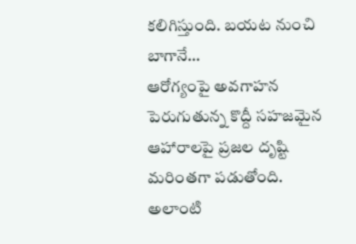కలిగిస్తుంది. బయట నుంచి బాగానే…
ఆరోగ్యంపై అవగాహన పెరుగుతున్న కొద్దీ సహజమైన ఆహారాలపై ప్రజల దృష్టి మరింతగా పడుతోంది. అలాంటి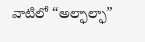వాటిలో “అల్ఫాల్ఫా”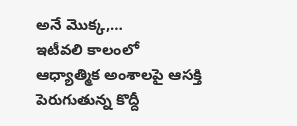అనే మొక్క,…
ఇటీవలి కాలంలో ఆధ్యాత్మిక అంశాలపై ఆసక్తి పెరుగుతున్న కొద్దీ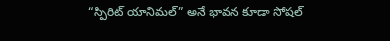“స్పిరిట్ యానిమల్” అనే భావన కూడా సోషల్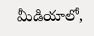మీడియాలో,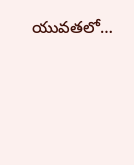యువతలో…